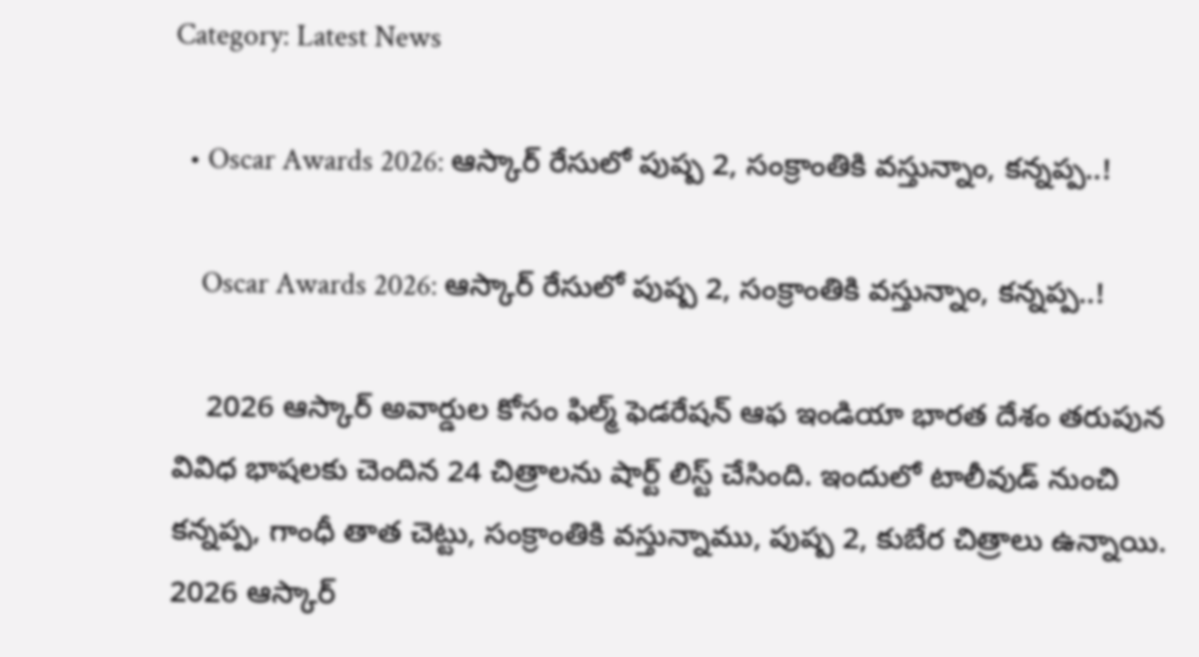Category: Latest News

  • Oscar Awards 2026: ఆస్కార్ రేసులో పుష్ప 2, సంక్రాంతికి వస్తున్నాం, కన్నప్ప..!

    Oscar Awards 2026: ఆస్కార్ రేసులో పుష్ప 2, సంక్రాంతికి వస్తున్నాం, కన్నప్ప..!

    2026 ఆస్కార్ అవార్డుల కోసం ఫిల్మ్ ఫెడరేషన్ ఆఫ ఇండియా భారత దేశం తరుపున వివిధ భాషలకు చెందిన 24 చిత్రాలను షార్ట్ లిస్ట్ చేసింది. ఇందులో టాలీవుడ్ నుంచి కన్నప్ప, గాంధీ తాత చెట్టు, సంక్రాంతికి వస్తున్నాము, పుష్ప 2, కుబేర చిత్రాలు ఉన్నాయి. 2026 ఆస్కార్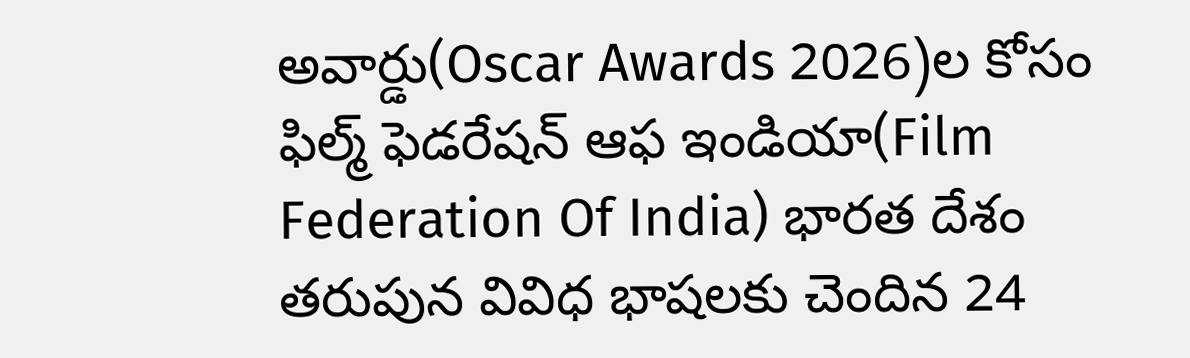అవార్డు(Oscar Awards 2026)ల కోసం ఫిల్మ్ ఫెడరేషన్ ఆఫ ఇండియా(Film Federation Of India) భారత దేశం తరుపున వివిధ భాషలకు చెందిన 24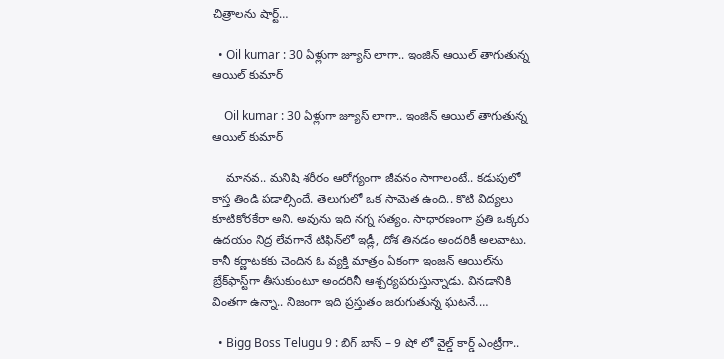చిత్రాలను షార్ట్…

  • Oil kumar : 30 ఏళ్లుగా జ్యూస్ లాగా.. ఇంజిన్ ఆయిల్ తాగుతున్న ఆయిల్ కుమార్

    Oil kumar : 30 ఏళ్లుగా జ్యూస్ లాగా.. ఇంజిన్ ఆయిల్ తాగుతున్న ఆయిల్ కుమార్

    మానవ.. మనిషి శరీరం ఆరోగ్యంగా జీవనం సాగాలంటే.. కడుపులో కాస్త తిండి పడాల్సిందే. తెలుగులో ఒక సామెత ఉంది.. కొటి విద్యలు కూటికోరకేరా అని. అవును ఇది నగ్న సత్యం. సాధారణంగా ప్రతి ఒక్కరు ఉదయం నిద్ర లేవగానే టిఫిన్‌లో ఇడ్లీ, దోశ తినడం అందరికీ అలవాటు. కానీ కర్ణాటకకు చెందిన ఓ వ్యక్తి మాత్రం ఏకంగా ఇంజన్ ఆయిల్‌ను బ్రేక్‌ఫాస్ట్‌గా తీసుకుంటూ అందరినీ ఆశ్చర్యపరుస్తున్నాడు. వినడానికి వింతగా ఉన్నా.. నిజంగా ఇది ప్రస్తుతం జరుగుతున్న ఘటనే.…

  • Bigg Boss Telugu 9 : బిగ్ బాస్ – 9 షో లో వైల్డ్ కార్డ్ ఎంట్రీగా..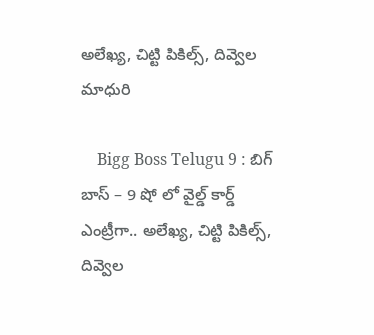అలేఖ్య, చిట్టి పికిల్స్, దివ్వెల మాధురి

    Bigg Boss Telugu 9 : బిగ్ బాస్ – 9 షో లో వైల్డ్ కార్డ్ ఎంట్రీగా.. అలేఖ్య, చిట్టి పికిల్స్, దివ్వెల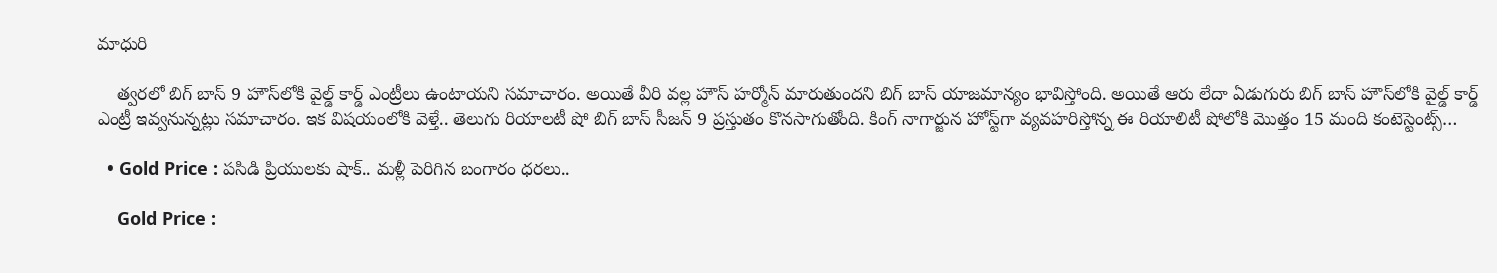మాధురి

    త్వరలో బిగ్ బాస్ 9 హౌస్‌లోకి వైల్డ్ కార్డ్ ఎంట్రీలు ఉంటాయని సమాచారం. అయితే వీరి వల్ల హౌస్ హర్మోన్ మారుతుందని బిగ్ బాస్ యాజమాన్యం భావిస్తోంది. అయితే ఆరు లేదా ఏడుగురు బిగ్ బాస్ హౌస్‌లోకి వైల్డ్ కార్డ్ ఎంట్రీ ఇవ్వనున్నట్లు సమాచారం. ఇక విషయంలోకి వెళ్తే.. తెలుగు రియాలటీ షో బిగ్ బాస్ సీజన్ 9 ప్రస్తుతం కొనసాగుతోంది. కింగ్ నాగార్జున హోస్ట్‌గా వ్యవహరిస్తోన్న ఈ రియాలిటీ షోలోకి మొత్తం 15 మంది కంటెస్టెంట్స్…

  • Gold Price : పసిడి ప్రియులకు షాక్.. మళ్లీ పెరిగిన బంగారం ధరలు..

    Gold Price :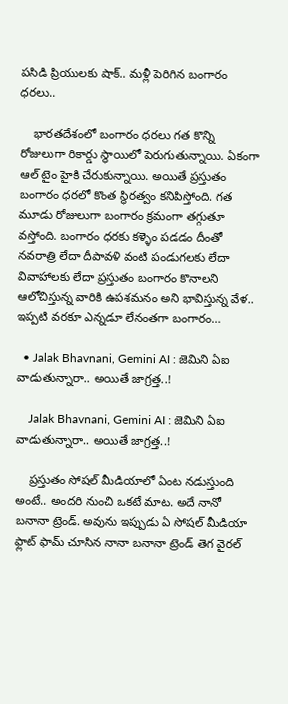పసిడి ప్రియులకు షాక్.. మళ్లీ పెరిగిన బంగారం ధరలు..

    భారతదేశంలో బంగారం ధరలు గత కొన్ని రోజులుగా రికార్డు స్థాయిలో పెరుగుతున్నాయి. ఏకంగా ఆల్ టైం హైకి చేరుకున్నాయి. అయితే ప్రస్తుతం బంగారం ధరలో కొంత స్థిరత్వం కనిపిస్తోంది. గత మూడు రోజులుగా బంగారం క్రమంగా తగ్గుతూ వస్తోంది. బంగారం ధరకు కళ్ళెం పడడం దీంతో నవరాత్రి లేదా దీపావళి వంటి పండుగలకు లేదా వివాహాలకు లేదా ప్రస్తుతం బంగారం కొనాలని ఆలోచిస్తున్న వారికి ఉపశమనం అని భావిస్తున్న వేళ.. ఇప్పటి వరకూ ఎన్నడూ లేనంతగా బంగారం…

  • Jalak Bhavnani, Gemini AI : జెమిని ఏఐ వాడుతున్నారా.. అయితే జాగ్రత్త..!

    Jalak Bhavnani, Gemini AI : జెమిని ఏఐ వాడుతున్నారా.. అయితే జాగ్రత్త..!

    ప్రస్తుతం సోషల్ మీడియాలో ఏంట నడుస్తుంది అంటే.. అందరి నుంచి ఒకటే మాట. అదే నానో బనానా ట్రెండ్. అవును ఇప్పుడు ఏ సోషల్ మీడియా ఫ్లాట్ ఫామ్ చూసిన నానా బనానా ట్రెండ్ తెగ వైరల్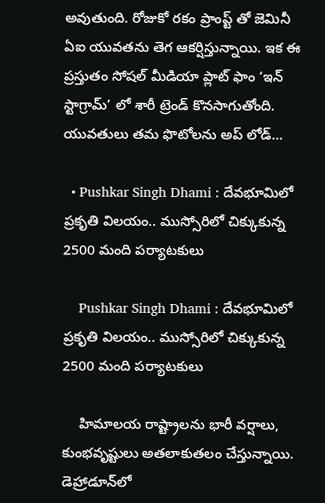అవుతుంది. రోజుకో రకం ప్రాంప్ట్ తో జెమినీ ఏఐ యువతను తెగ ఆకర్షిస్తున్నాయి. ఇక ఈ ప్రస్తుతం సోషల్ మీడియా ప్లాట్ ఫాం ‘ఇన్ స్టాగ్రామ్’ లో శారీ ట్రెండ్ కొనసాగుతోంది. యువతులు తమ ఫొటోలను అప్ లోడ్…

  • Pushkar Singh Dhami : దేవభూమిలో ప్రకృతి విలయం.. ముస్సోరిలో చిక్కుకున్న 2500 మంది పర్యాటకులు

    Pushkar Singh Dhami : దేవభూమిలో ప్రకృతి విలయం.. ముస్సోరిలో చిక్కుకున్న 2500 మంది పర్యాటకులు

    హిమాలయ రాష్ట్రాలను భారీ వర్షాలు, కుంభవృష్టులు అతలాకుతలం చేస్తున్నాయి. డెహ్రాడూన్‌లో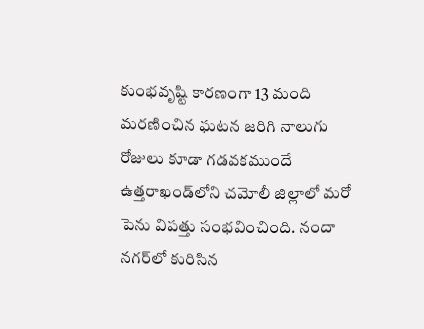కుంభవృష్టి కారణంగా 13 మంది మరణించిన ఘటన జరిగి నాలుగు రోజులు కూడా గడవకముందే ఉత్తరాఖండ్‌లోని చమోలీ జిల్లాలో మరో పెను విపత్తు సంభవించింది. నందా నగర్‌లో కురిసిన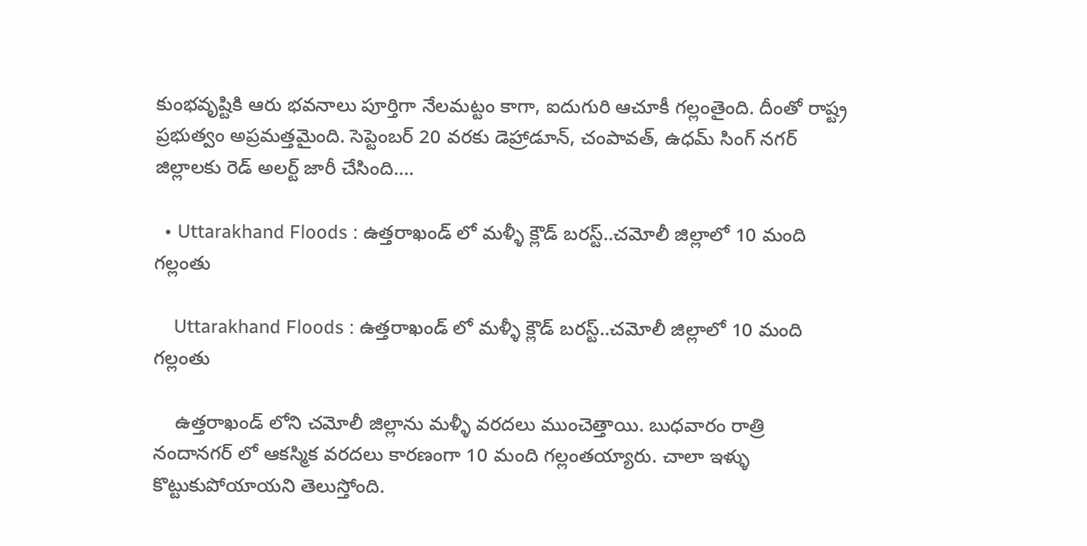కుంభవృష్టికి ఆరు భవనాలు పూర్తిగా నేలమట్టం కాగా, ఐదుగురి ఆచూకీ గల్లంతైంది. దీంతో రాష్ట్ర ప్రభుత్వం అప్రమత్తమైంది. సెప్టెంబర్ 20 వరకు డెహ్రాడూన్, చంపావత్, ఉధమ్ సింగ్ నగర్ జిల్లాలకు రెడ్ అలర్ట్ జారీ చేసింది.…

  • Uttarakhand Floods : ఉత్తరాఖండ్ లో మళ్ళీ క్లౌడ్ బరస్ట్..చమోలీ జిల్లాలో 10 మంది గల్లంతు

    Uttarakhand Floods : ఉత్తరాఖండ్ లో మళ్ళీ క్లౌడ్ బరస్ట్..చమోలీ జిల్లాలో 10 మంది గల్లంతు

    ఉత్తరాఖండ్ లోని చమోలీ జిల్లాను మళ్ళీ వరదలు ముంచెత్తాయి. బుధవారం రాత్రి నందానగర్ లో ఆకస్మిక వరదలు కారణంగా 10 మంది గల్లంతయ్యారు. చాలా ఇళ్ళు కొట్టుకుపోయాయని తెలుస్తోంది.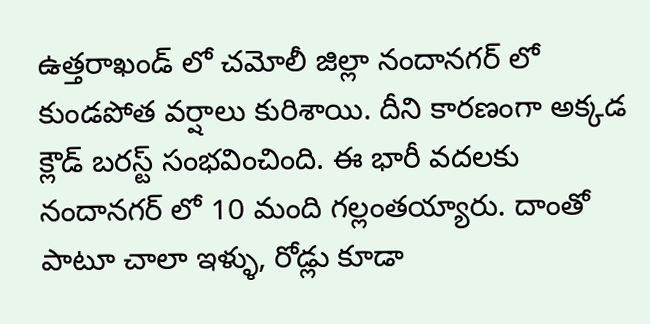ఉత్తరాఖండ్ లో చమోలీ జిల్లా నందానగర్ లో కుండపోత వర్షాలు కురిశాయి. దీని కారణంగా అక్కడ క్లౌడ్ బరస్ట్ సంభవించింది. ఈ భారీ వదలకు నందానగర్ లో 10 మంది గల్లంతయ్యారు. దాంతో పాటూ చాలా ఇళ్ళు, రోడ్లు కూడా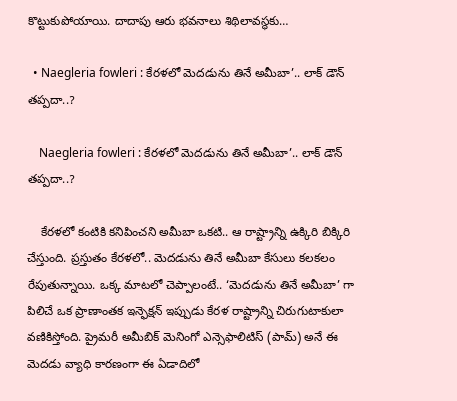కొట్టుకుపోయాయి. దాదాపు ఆరు భవనాలు శిథిలావస్థకు…

  • Naegleria fowleri : కేరళలో మెదడును తినే అమీబా’.. లాక్ డౌన్ తప్పదా..?

    Naegleria fowleri : కేరళలో మెదడును తినే అమీబా’.. లాక్ డౌన్ తప్పదా..?

    కేరళలో కంటికి కనిపించని అమీబా ఒకటి.. ఆ రాష్ట్రాన్ని ఉక్కిరి బిక్కిరి చేస్తుంది. ప్రస్తుతం కేరళలో.. మెదడును తినే అమీబా కేసులు కలకలం రేపుతున్నాయి. ఒక్క మాటలో చెప్పాలంటే.. ‘మెదడును తినే అమీబా’ గా పిలిచే ఒక ప్రాణాంతక ఇన్ఫెక్షన్ ఇప్పుడు కేరళ రాష్ట్రాన్ని చిరుగుటాకులా వణికిస్తోంది. ప్రైమరీ అమీబిక్ మెనింగో ఎన్సెఫాలిటిస్ (పామ్) అనే ఈ మెదడు వ్యాధి కారణంగా ఈ ఏడాదిలో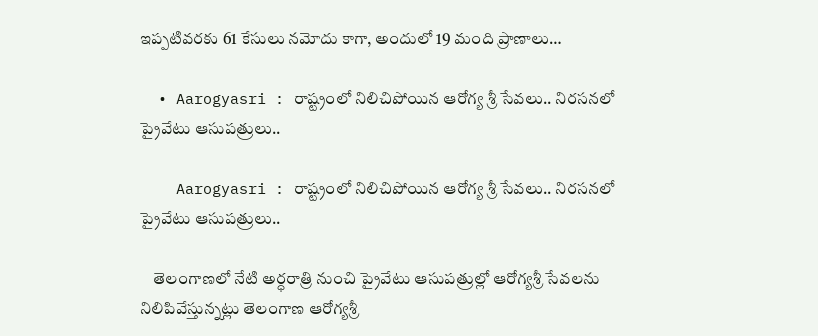ఇప్పటివరకు 61 కేసులు నమోదు కాగా, అందులో 19 మంది ప్రాణాలు…

  • Aarogyasri : రాష్ట్రంలో నిలిచిపోయిన ఆరోగ్య శ్రీ సేవలు.. నిరసనలో ప్రైవేటు ఆసుపత్రులు..

    Aarogyasri : రాష్ట్రంలో నిలిచిపోయిన ఆరోగ్య శ్రీ సేవలు.. నిరసనలో ప్రైవేటు ఆసుపత్రులు..

    తెలంగాణలో నేటి అర్ధరాత్రి నుంచి ప్రైవేటు ఆసుపత్రుల్లో ఆరోగ్యశ్రీ సేవలను నిలిపివేస్తున్నట్లు తెలంగాణ ఆరోగ్యశ్రీ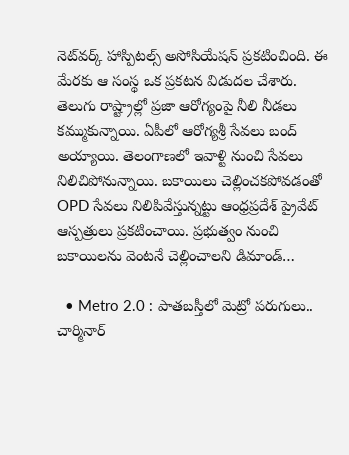నెట్‌వర్క్‌ హాస్పిటల్స్‌ అసోసియేషన్‌ ప్రకటించింది. ఈ మేరకు ఆ సంస్థ ఒక ప్రకటన విడుదల చేశారు. తెలుగు రాష్ట్రాల్లో ప్రజా ఆరోగ్యంపై నీలి నీడలు కమ్ముకున్నాయి. ఏపీలో ఆరోగ్యశ్రీ సేవలు బంద్‌ అయ్యాయి. తెలంగాణలో ఇవాళ్టి నుంచి సేవలు నిలిచిపోనున్నాయి. బకాయిలు చెల్లించకపోవడంతో OPD సేవలు నిలిపివేస్తున్నట్టు ఆంధ్రప్రదేశ్ ప్రైవేట్ ఆస్పత్రులు ప్రకటించాయి. ప్రభుత్వం నుంచి బకాయిలను వెంటనే చెల్లించాలని డిమాండ్…

  • Metro 2.0 : పాతబస్తీలో మెట్రో పరుగులు.. చార్మినార్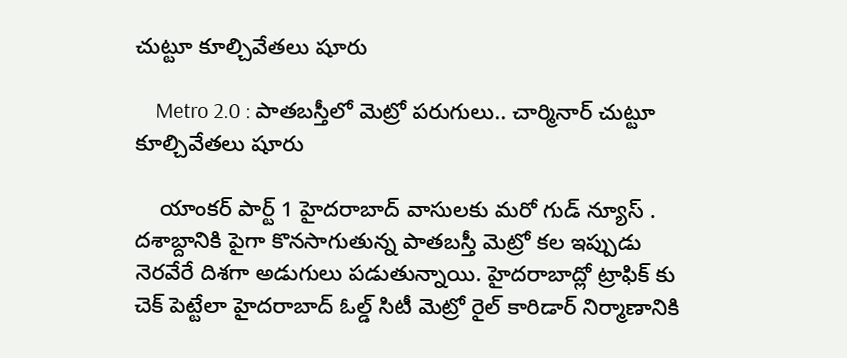చుట్టూ కూల్చివేతలు షూరు

    Metro 2.0 : పాతబస్తీలో మెట్రో పరుగులు.. చార్మినార్ చుట్టూ కూల్చివేతలు షూరు

    యాంకర్ పార్ట్ 1 హైదరాబాద్ వాసులకు మరో గుడ్ న్యూస్ . దశాబ్దానికి పైగా కొనసాగుతున్న పాతబస్తీ మెట్రో కల ఇప్పుడు నెరవేరే దిశగా అడుగులు పడుతున్నాయి. హైదరాబాద్లో ట్రాఫిక్ కు చెక్ పెట్టేలా హైదరాబాద్ ఓల్డ్ సిటీ మెట్రో రైల్ కారిడార్ నిర్మాణానికి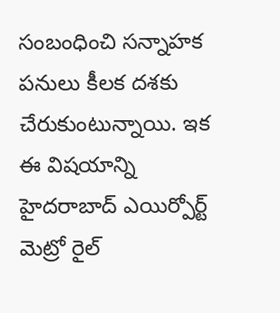సంబంధించి సన్నాహక పనులు కీలక దశకు చేరుకుంటున్నాయి. ఇక ఈ విషయాన్ని హైదరాబాద్ ఎయిర్పోర్ట్ మెట్రో రైల్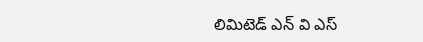లిమిటెడ్ ఎన్ వి ఎస్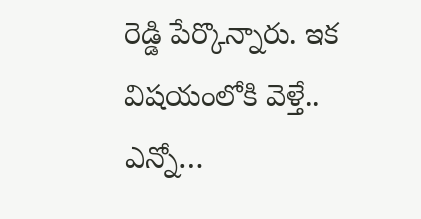రెడ్డి పేర్కొన్నారు. ఇక విషయంలోకి వెళ్తే.. ఎన్నో…